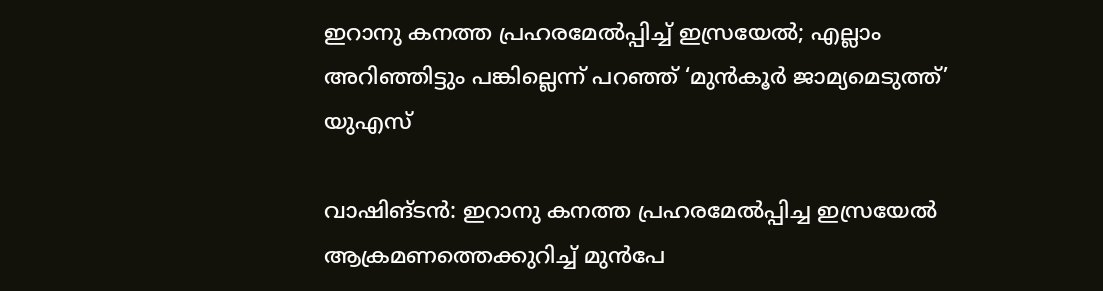ഇറാനു കനത്ത പ്രഹരമേല്‍പ്പിച്ച് ഇസ്രയേല്‍; എല്ലാം അറിഞ്ഞിട്ടും പങ്കില്ലെന്ന് പറഞ്ഞ് ‘മുന്‍കൂര്‍ ജാമ്യമെടുത്ത്’ യുഎസ്‌

വാഷിങ്ടന്‍: ഇറാനു കനത്ത പ്രഹരമേല്‍പ്പിച്ച ഇസ്രയേല്‍ ആക്രമണത്തെക്കുറിച്ച് മുന്‍പേ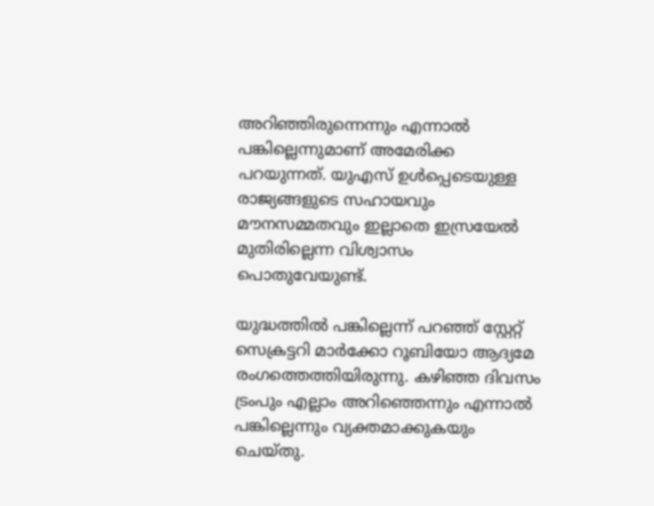അറിഞ്ഞിരുന്നെന്നും എന്നാല്‍ പങ്കില്ലെന്നുമാണ് അമേരിക്ക പറയുന്നത്. യുഎസ് ഉള്‍പ്പെടെയുള്ള രാജ്യങ്ങളുടെ സഹായവും മൗനസമ്മതവും ഇല്ലാതെ ഇസ്രയേല്‍ മുതിരില്ലെന്ന വിശ്വാസം പൊതുവേയുണ്ട്.

യുദ്ധത്തില്‍ പങ്കില്ലെന്ന് പറഞ്ഞ് സ്റ്റേറ്റ് സെക്രട്ടറി മാര്‍ക്കോ റൂബിയോ ആദ്യമേ രംഗത്തെത്തിയിരുന്നു. കഴിഞ്ഞ ദിവസം ട്രംപും എല്ലാം അറിഞ്ഞെന്നും എന്നാല്‍ പങ്കില്ലെന്നും വ്യക്തമാക്കുകയും ചെയ്തു.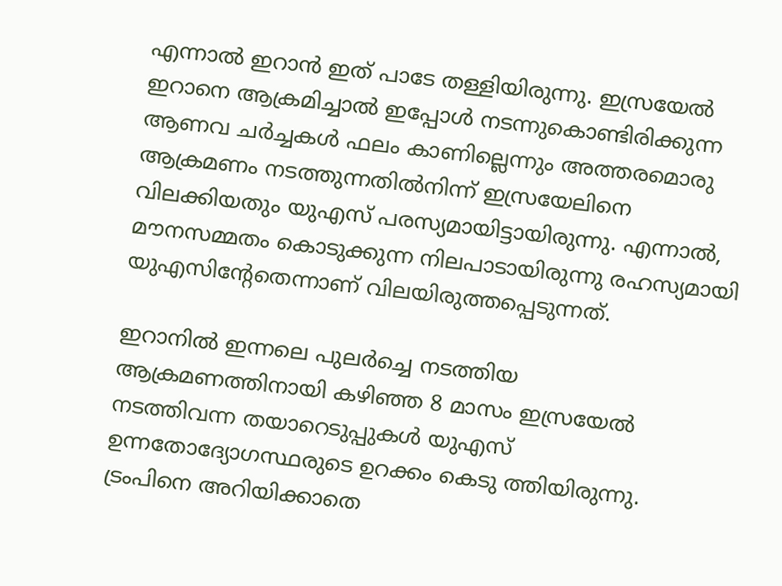എന്നാല്‍ ഇറാന്‍ ഇത് പാടേ തള്ളിയിരുന്നു. ഇസ്രയേല്‍ ഇറാനെ ആക്രമിച്ചാല്‍ ഇപ്പോള്‍ നടന്നുകൊണ്ടിരിക്കുന്ന ആണവ ചര്‍ച്ചകള്‍ ഫലം കാണില്ലെന്നും അത്തരമൊരു ആക്രമണം നടത്തുന്നതില്‍നിന്ന് ഇസ്രയേലിനെ വിലക്കിയതും യുഎസ് പരസ്യമായിട്ടായിരുന്നു. എന്നാല്‍, മൗനസമ്മതം കൊടുക്കുന്ന നിലപാടായിരുന്നു രഹസ്യമായി യുഎസിന്റേതെന്നാണ് വിലയിരുത്തപ്പെടുന്നത്.

ഇറാനില്‍ ഇന്നലെ പുലര്‍ച്ചെ നടത്തിയ ആക്രമണത്തിനായി കഴിഞ്ഞ 8 മാസം ഇസ്രയേല്‍ നടത്തിവന്ന തയാറെടുപ്പുകള്‍ യുഎസ് ഉന്നതോദ്യോഗസ്ഥരുടെ ഉറക്കം കെടു ത്തിയിരുന്നു. ട്രംപിനെ അറിയിക്കാതെ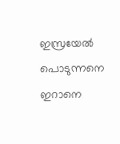ഇസ്രയേല്‍ പൊടുന്നനെ ഇറാനെ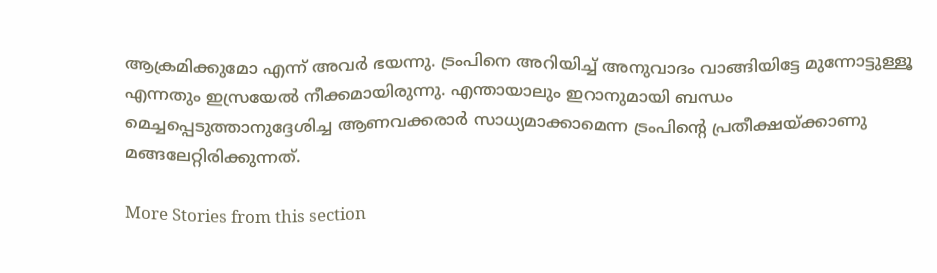ആക്രമിക്കുമോ എന്ന് അവര്‍ ഭയന്നു. ട്രംപിനെ അറിയിച്ച് അനുവാദം വാങ്ങിയിട്ടേ മുന്നോട്ടുള്ളൂ എന്നതും ഇസ്രയേല്‍ നീക്കമായിരുന്നു. എന്തായാലും ഇറാനുമായി ബന്ധം മെച്ചപ്പെടുത്താനുദ്ദേശിച്ച ആണവക്കരാര്‍ സാധ്യമാക്കാമെന്ന ട്രംപിന്റെ പ്രതീക്ഷയ്ക്കാണു മങ്ങലേറ്റിരിക്കുന്നത്.

More Stories from this section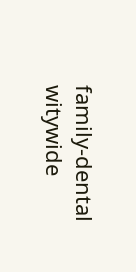family-dental
witywide